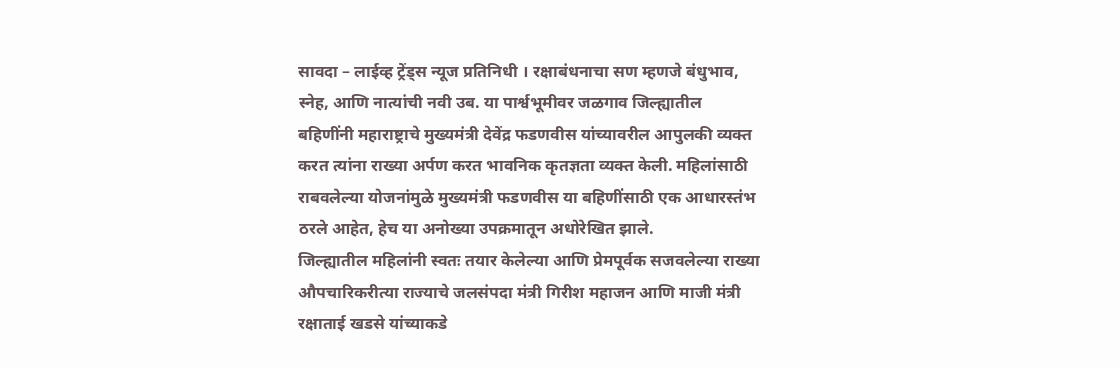सावदा – लाईव्ह ट्रेंड्स न्यूज प्रतिनिधी । रक्षाबंधनाचा सण म्हणजे बंधुभाव, स्नेह, आणि नात्यांची नवी उब. या पार्श्वभूमीवर जळगाव जिल्ह्यातील बहिणींनी महाराष्ट्राचे मुख्यमंत्री देवेंद्र फडणवीस यांच्यावरील आपुलकी व्यक्त करत त्यांना राख्या अर्पण करत भावनिक कृतज्ञता व्यक्त केली. महिलांसाठी राबवलेल्या योजनांमुळे मुख्यमंत्री फडणवीस या बहिणींसाठी एक आधारस्तंभ ठरले आहेत, हेच या अनोख्या उपक्रमातून अधोरेखित झाले.
जिल्ह्यातील महिलांनी स्वतः तयार केलेल्या आणि प्रेमपूर्वक सजवलेल्या राख्या औपचारिकरीत्या राज्याचे जलसंपदा मंत्री गिरीश महाजन आणि माजी मंत्री रक्षाताई खडसे यांच्याकडे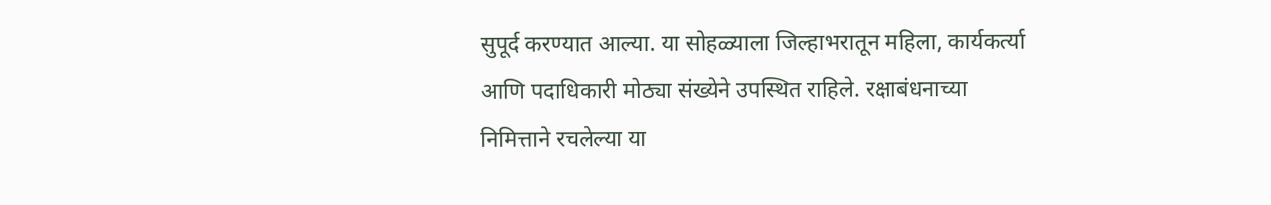सुपूर्द करण्यात आल्या. या सोहळ्याला जिल्हाभरातून महिला, कार्यकर्त्या आणि पदाधिकारी मोठ्या संख्येने उपस्थित राहिले. रक्षाबंधनाच्या निमित्ताने रचलेल्या या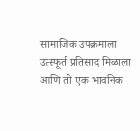सामाजिक उपक्रमाला उत्स्फूर्त प्रतिसाद मिळाला आणि तो एक भावनिक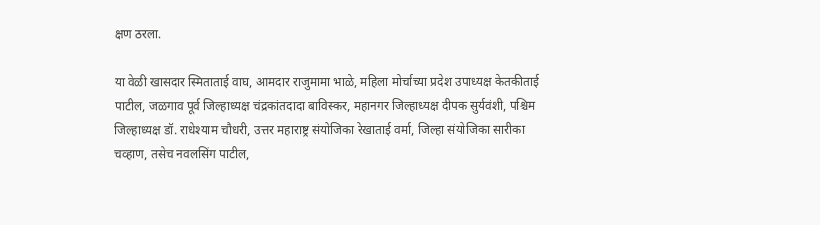क्षण ठरला.

या वेळी खासदार स्मिताताई वाघ, आमदार राजुमामा भाळे, महिला मोर्चाच्या प्रदेश उपाध्यक्ष केतकीताई पाटील, जळगाव पूर्व जिल्हाध्यक्ष चंद्रकांतदादा बाविस्कर, महानगर जिल्हाध्यक्ष दीपक सुर्यवंशी, पश्चिम जिल्हाध्यक्ष डॉ. राधेश्याम चौधरी, उत्तर महाराष्ट्र संयोजिका रेखाताई वर्मा, जिल्हा संयोजिका सारीका चव्हाण, तसेच नवलसिंग पाटील,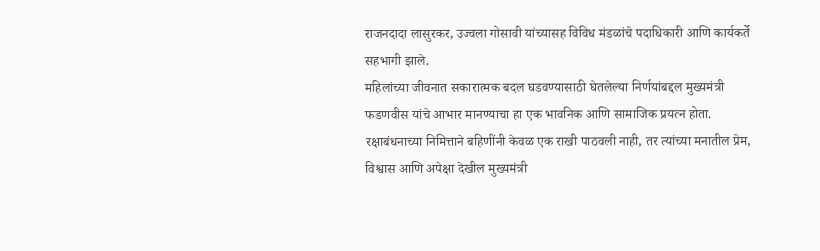राजनदादा लासुरकर, उज्वला गोसावी यांच्यासह विविध मंडळांचे पदाधिकारी आणि कार्यकर्ते सहभागी झाले.
महिलांच्या जीवनात सकारात्मक बदल घडवण्यासाठी घेतलेल्या निर्णयांबद्दल मुख्यमंत्री फडणवीस यांचे आभार मानण्याचा हा एक भावनिक आणि सामाजिक प्रयत्न होता. रक्षाबंधनाच्या निमित्ताने बहिणींनी केवळ एक राखी पाठवली नाही, तर त्यांच्या मनातील प्रेम, विश्वास आणि अपेक्षा देखील मुख्यमंत्री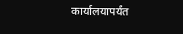कार्यालयापर्यंत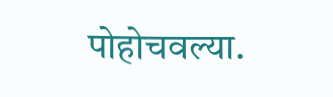पोहोचवल्या.